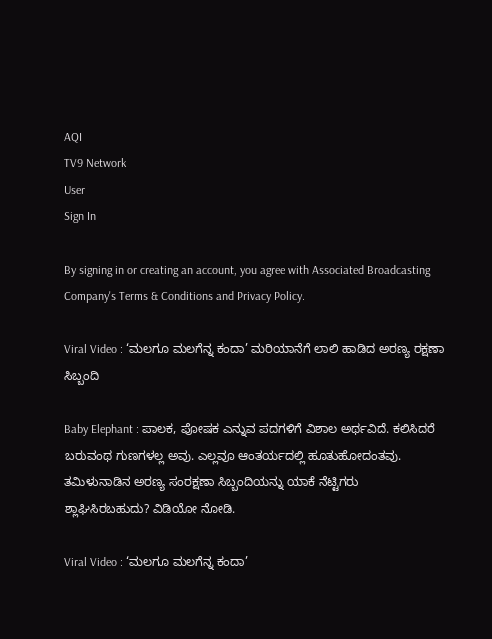AQI
TV9 Network
User
Sign In

By signing in or creating an account, you agree with Associated Broadcasting Company's Terms & Conditions and Privacy Policy.

Viral Video : ‘ಮಲಗೂ ಮಲಗೆನ್ನ ಕಂದಾ’ ಮರಿಯಾನೆಗೆ ಲಾಲಿ ಹಾಡಿದ ಅರಣ್ಯ ರಕ್ಷಣಾ ಸಿಬ್ಬಂದಿ

Baby Elephant : ಪಾಲಕ, ಪೋಷಕ ಎನ್ನುವ ಪದಗಳಿಗೆ ವಿಶಾಲ ಅರ್ಥವಿದೆ. ಕಲಿಸಿದರೆ ಬರುವಂಥ ಗುಣಗಳಲ್ಲ ಅವು. ಎಲ್ಲವೂ ಆಂತರ್ಯದಲ್ಲಿ ಹೂತುಹೋದಂತವು. ತಮಿಳುನಾಡಿನ ಅರಣ್ಯ ಸಂರಕ್ಷಣಾ ಸಿಬ್ಬಂದಿಯನ್ನು ಯಾಕೆ ನೆಟ್ಟಿಗರು ಶ್ಲಾಘಿಸಿರಬಹುದು? ವಿಡಿಯೋ ನೋಡಿ.

Viral Video : ‘ಮಲಗೂ ಮಲಗೆನ್ನ ಕಂದಾ’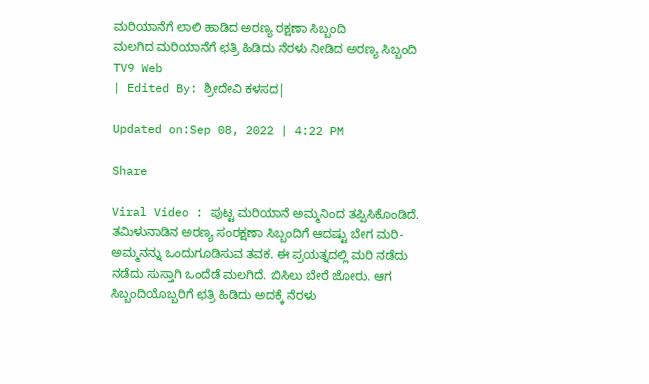ಮರಿಯಾನೆಗೆ ಲಾಲಿ ಹಾಡಿದ ಅರಣ್ಯ ರಕ್ಷಣಾ ಸಿಬ್ಬಂದಿ
ಮಲಗಿದ ಮರಿಯಾನೆಗೆ ಛತ್ರಿ ಹಿಡಿದು ನೆರಳು ನೀಡಿದ ಅರಣ್ಯ ಸಿಬ್ಬಂದಿ
TV9 Web
| Edited By: ಶ್ರೀದೇವಿ ಕಳಸದ|

Updated on:Sep 08, 2022 | 4:22 PM

Share

Viral Video : ಪುಟ್ಟ ಮರಿಯಾನೆ ಅಮ್ಮನಿಂದ ತಪ್ಪಿಸಿಕೊಂಡಿದೆ. ತಮಿಳುನಾಡಿನ ಅರಣ್ಯ ಸಂರಕ್ಷಣಾ ಸಿಬ್ಬಂದಿಗೆ ಆದಷ್ಟು ಬೇಗ ಮರಿ-ಅಮ್ಮನನ್ನು ಒಂದುಗೂಡಿಸುವ ತವಕ. ಈ ಪ್ರಯತ್ನದಲ್ಲಿ ಮರಿ ನಡೆದು ನಡೆದು ಸುಸ್ತಾಗಿ ಒಂದೆಡೆ ಮಲಗಿದೆ. ಬಿಸಿಲು ಬೇರೆ ಜೋರು. ಆಗ ಸಿಬ್ಬಂದಿಯೊಬ್ಬರಿಗೆ ಛತ್ರಿ ಹಿಡಿದು ಅದಕ್ಕೆ ನೆರಳು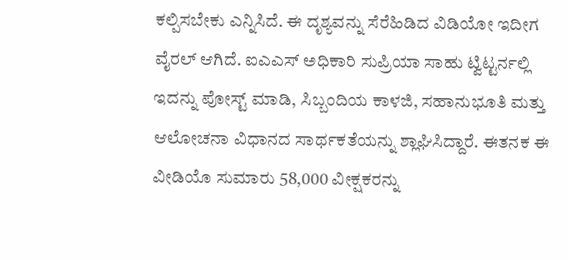ಕಲ್ಪಿಸಬೇಕು ಎನ್ನಿಸಿದೆ. ಈ ದೃಶ್ಯವನ್ನು ಸೆರೆಹಿಡಿದ ವಿಡಿಯೋ ಇದೀಗ ವೈರಲ್ ಆಗಿದೆ. ಐಎಎಸ್ ಅಧಿಕಾರಿ ಸುಪ್ರಿಯಾ ಸಾಹು ಟ್ವಿಟ್ಟರ್ನಲ್ಲಿ ಇದನ್ನು ಪೋಸ್ಟ್ ಮಾಡಿ, ಸಿಬ್ಬಂದಿಯ ಕಾಳಜಿ, ಸಹಾನುಭೂತಿ ಮತ್ತು ಆಲೋಚನಾ ವಿಧಾನದ ಸಾರ್ಥಕತೆಯನ್ನು ಶ್ಲಾಘಿಸಿದ್ದಾರೆ. ಈತನಕ ಈ ವೀಡಿಯೊ ಸುಮಾರು 58,000 ವೀಕ್ಷಕರನ್ನು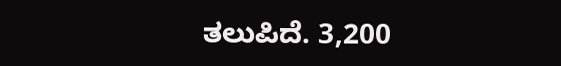ತಲುಪಿದೆ. 3,200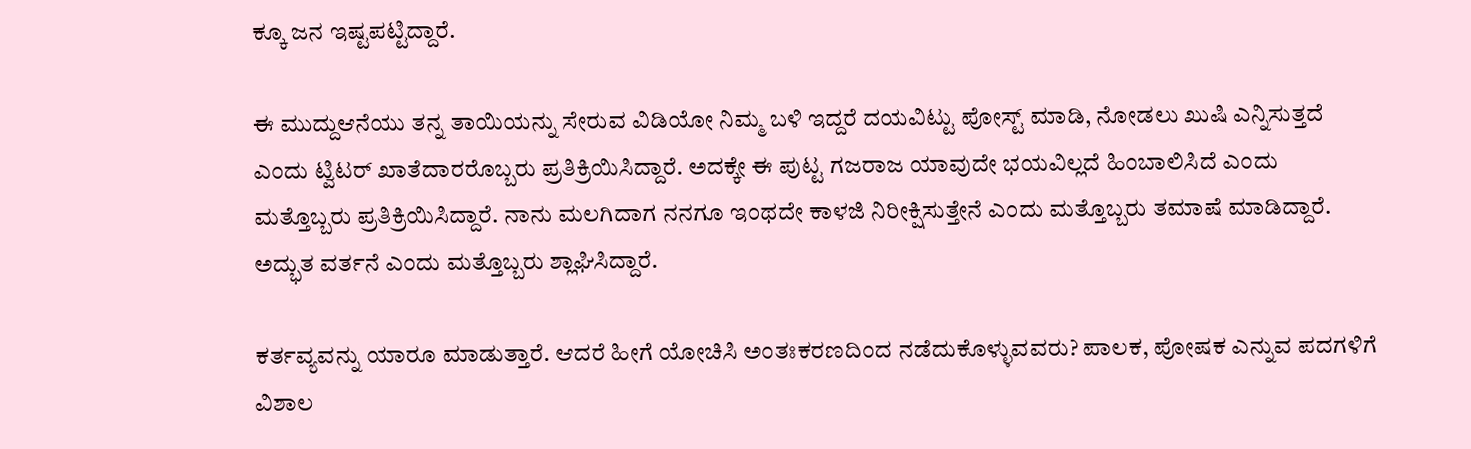ಕ್ಕೂ ಜನ ಇಷ್ಟಪಟ್ಟಿದ್ದಾರೆ.

ಈ ಮುದ್ದುಆನೆಯು ತನ್ನ ತಾಯಿಯನ್ನು ಸೇರುವ ವಿಡಿಯೋ ನಿಮ್ಮ ಬಳಿ ಇದ್ದರೆ ದಯವಿಟ್ಟು ಪೋಸ್ಟ್ ಮಾಡಿ, ನೋಡಲು ಖುಷಿ ಎನ್ನಿಸುತ್ತದೆ ಎಂದು ಟ್ವಿಟರ್ ಖಾತೆದಾರರೊಬ್ಬರು ಪ್ರತಿಕ್ರಿಯಿಸಿದ್ದಾರೆ. ಅದಕ್ಕೇ ಈ ಪುಟ್ಟ ಗಜರಾಜ ಯಾವುದೇ ಭಯವಿಲ್ಲದೆ ಹಿಂಬಾಲಿಸಿದೆ ಎಂದು ಮತ್ತೊಬ್ಬರು ಪ್ರತಿಕ್ರಿಯಿಸಿದ್ದಾರೆ. ನಾನು ಮಲಗಿದಾಗ ನನಗೂ ಇಂಥದೇ ಕಾಳಜಿ ನಿರೀಕ್ಷಿಸುತ್ತೇನೆ ಎಂದು ಮತ್ತೊಬ್ಬರು ತಮಾಷೆ ಮಾಡಿದ್ದಾರೆ. ಅದ್ಭುತ ವರ್ತನೆ ಎಂದು ಮತ್ತೊಬ್ಬರು ಶ್ಲಾಘಿಸಿದ್ದಾರೆ.

ಕರ್ತವ್ಯವನ್ನು ಯಾರೂ ಮಾಡುತ್ತಾರೆ. ಆದರೆ ಹೀಗೆ ಯೋಚಿಸಿ ಅಂತಃಕರಣದಿಂದ ನಡೆದುಕೊಳ್ಳುವವರು? ಪಾಲಕ, ಪೋಷಕ ಎನ್ನುವ ಪದಗಳಿಗೆ ವಿಶಾಲ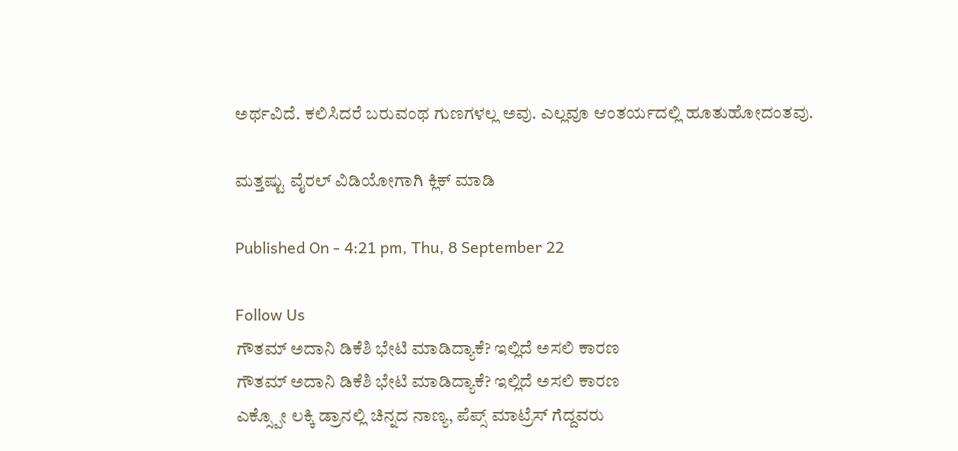ಅರ್ಥವಿದೆ. ಕಲಿಸಿದರೆ ಬರುವಂಥ ಗುಣಗಳಲ್ಲ ಅವು. ಎಲ್ಲವೂ ಆಂತರ್ಯದಲ್ಲಿ ಹೂತುಹೋದಂತವು.

ಮತ್ತಷ್ಟು ವೈರಲ್ ವಿಡಿಯೋಗಾಗಿ ಕ್ಲಿಕ್ ಮಾಡಿ

Published On - 4:21 pm, Thu, 8 September 22

Follow Us
ಗೌತಮ್ ಅದಾನಿ ಡಿಕೆಶಿ ಭೇಟಿ ಮಾಡಿದ್ಯಾಕೆ? ಇಲ್ಲಿದೆ ಅಸಲಿ ಕಾರಣ
ಗೌತಮ್ ಅದಾನಿ ಡಿಕೆಶಿ ಭೇಟಿ ಮಾಡಿದ್ಯಾಕೆ? ಇಲ್ಲಿದೆ ಅಸಲಿ ಕಾರಣ
ಎಕ್ಸ್ಪೋ ಲಕ್ಕಿ ಡ್ರಾನಲ್ಲಿ ಚಿನ್ನದ ನಾಣ್ಯ, ಪೆಪ್ಸ್ ಮಾಟ್ರೆಸ್ ಗೆದ್ದವರು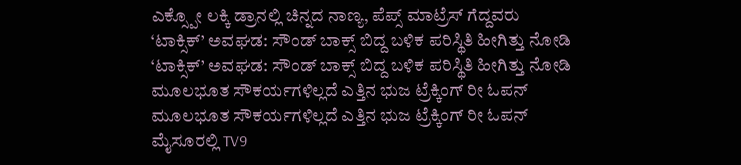ಎಕ್ಸ್ಪೋ ಲಕ್ಕಿ ಡ್ರಾನಲ್ಲಿ ಚಿನ್ನದ ನಾಣ್ಯ, ಪೆಪ್ಸ್ ಮಾಟ್ರೆಸ್ ಗೆದ್ದವರು
‘ಟಾಕ್ಸಿಕ್’ ಅವಘಡ: ಸೌಂಡ್ ಬಾಕ್ಸ್ ಬಿದ್ದ ಬಳಿಕ ಪರಿಸ್ಥಿತಿ ಹೀಗಿತ್ತು ನೋಡಿ
‘ಟಾಕ್ಸಿಕ್’ ಅವಘಡ: ಸೌಂಡ್ ಬಾಕ್ಸ್ ಬಿದ್ದ ಬಳಿಕ ಪರಿಸ್ಥಿತಿ ಹೀಗಿತ್ತು ನೋಡಿ
ಮೂಲಭೂತ ಸೌಕರ್ಯಗಳಿಲ್ಲದೆ ಎತ್ತಿನ ಭುಜ ಟ್ರೆಕ್ಕಿಂಗ್ ರೀ ಓಪನ್
ಮೂಲಭೂತ ಸೌಕರ್ಯಗಳಿಲ್ಲದೆ ಎತ್ತಿನ ಭುಜ ಟ್ರೆಕ್ಕಿಂಗ್ ರೀ ಓಪನ್
ಮೈಸೂರಲ್ಲಿ TV9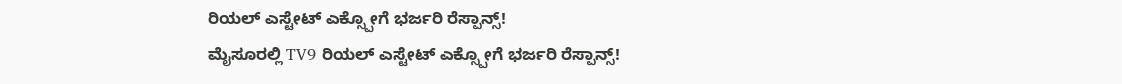ರಿಯಲ್ ಎಸ್ಟೇಟ್ ಎಕ್ಸ್ಪೋಗೆ ಭರ್ಜರಿ ರೆಸ್ಪಾನ್ಸ್!
ಮೈಸೂರಲ್ಲಿ TV9 ರಿಯಲ್ ಎಸ್ಟೇಟ್ ಎಕ್ಸ್ಪೋಗೆ ಭರ್ಜರಿ ರೆಸ್ಪಾನ್ಸ್!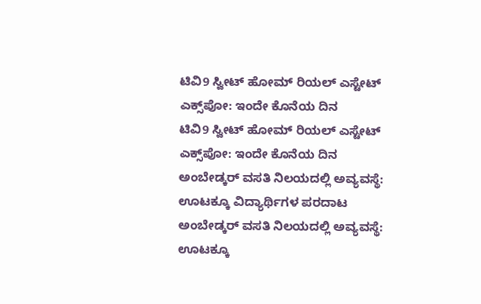ಟಿವಿ9 ಸ್ವೀಟ್ ಹೋಮ್ ರಿಯಲ್ ಎಸ್ಟೇಟ್ ಎಕ್ಸ್‌ಪೋ: ಇಂದೇ ಕೊನೆಯ ದಿನ
ಟಿವಿ9 ಸ್ವೀಟ್ ಹೋಮ್ ರಿಯಲ್ ಎಸ್ಟೇಟ್ ಎಕ್ಸ್‌ಪೋ: ಇಂದೇ ಕೊನೆಯ ದಿನ
ಅಂಬೇಡ್ಕರ್ ವಸತಿ ನಿಲಯದಲ್ಲಿ ಅವ್ಯವಸ್ಥೆ: ಊಟಕ್ಕೂ ವಿದ್ಯಾರ್ಥಿಗಳ ಪರದಾಟ
ಅಂಬೇಡ್ಕರ್ ವಸತಿ ನಿಲಯದಲ್ಲಿ ಅವ್ಯವಸ್ಥೆ: ಊಟಕ್ಕೂ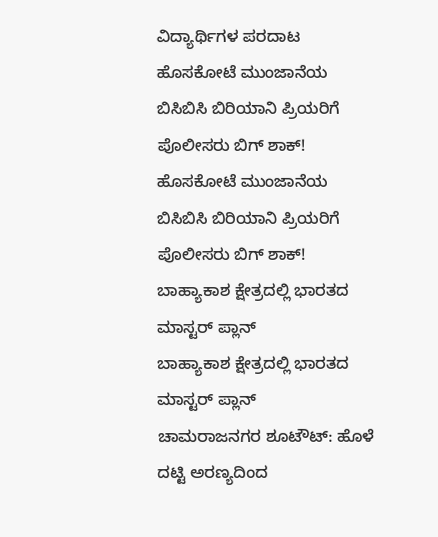ವಿದ್ಯಾರ್ಥಿಗಳ ಪರದಾಟ
ಹೊಸಕೋಟೆ ಮುಂಜಾನೆಯ ಬಿಸಿಬಿಸಿ ಬಿರಿಯಾನಿ ಪ್ರಿಯರಿಗೆ ಪೊಲೀಸರು ಬಿಗ್ ಶಾಕ್!
ಹೊಸಕೋಟೆ ಮುಂಜಾನೆಯ ಬಿಸಿಬಿಸಿ ಬಿರಿಯಾನಿ ಪ್ರಿಯರಿಗೆ ಪೊಲೀಸರು ಬಿಗ್ ಶಾಕ್!
ಬಾಹ್ಯಾಕಾಶ ಕ್ಷೇತ್ರದಲ್ಲಿ ಭಾರತದ ಮಾಸ್ಟರ್ ಪ್ಲಾನ್
ಬಾಹ್ಯಾಕಾಶ ಕ್ಷೇತ್ರದಲ್ಲಿ ಭಾರತದ ಮಾಸ್ಟರ್ ಪ್ಲಾನ್
ಚಾಮರಾಜನಗರ ಶೂಟೌಟ್: ಹೊಳೆ ದಟ್ಟಿ ಅರಣ್ಯದಿಂದ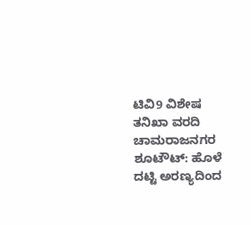ಟಿವಿ9 ವಿಶೇಷ ತನಿಖಾ ವರದಿ
ಚಾಮರಾಜನಗರ ಶೂಟೌಟ್: ಹೊಳೆ ದಟ್ಟಿ ಅರಣ್ಯದಿಂದ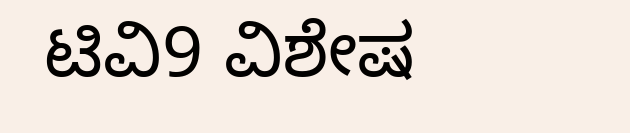ಟಿವಿ9 ವಿಶೇಷ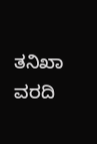ತನಿಖಾ ವರದಿ